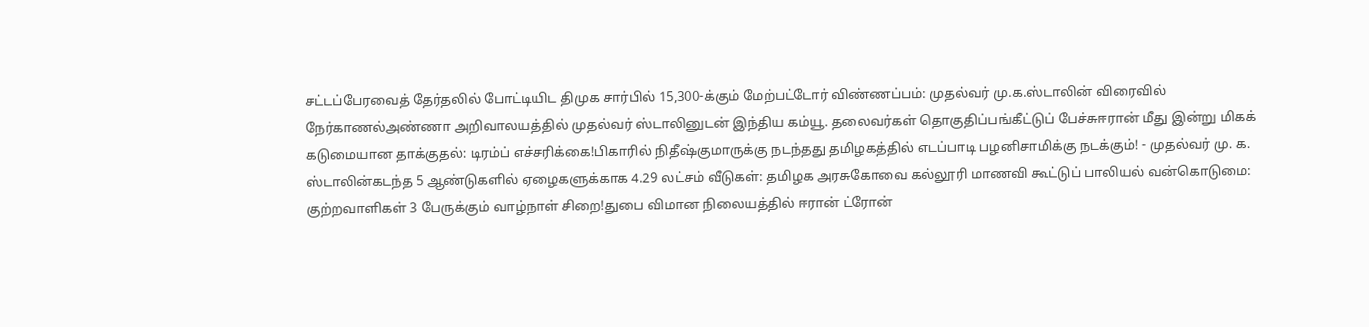சட்டப்பேரவைத் தேர்தலில் போட்டியிட திமுக சார்பில் 15,300-க்கும் மேற்பட்டோர் விண்ணப்பம்: முதல்வர் மு.க.ஸ்டாலின் விரைவில் நேர்காணல்அண்ணா அறிவாலயத்தில் முதல்வர் ஸ்டாலினுடன் இந்திய கம்யூ. தலைவர்கள் தொகுதிப்பங்கீட்டுப் பேச்சுஈரான் மீது இன்று மிகக் கடுமையான தாக்குதல்: டிரம்ப் எச்சரிக்கை!பிகாரில் நிதீஷ்குமாருக்கு நடந்தது தமிழகத்தில் எடப்பாடி பழனிசாமிக்கு நடக்கும்! - முதல்வர் மு. க. ஸ்டாலின்கடந்த 5 ஆண்டுகளில் ஏழைகளுக்காக 4.29 லட்சம் வீடுகள்: தமிழக அரசுகோவை கல்லூரி மாணவி கூட்டுப் பாலியல் வன்கொடுமை: குற்றவாளிகள் 3 பேருக்கும் வாழ்நாள் சிறை!துபை விமான நிலையத்தில் ஈரான் ட்ரோன்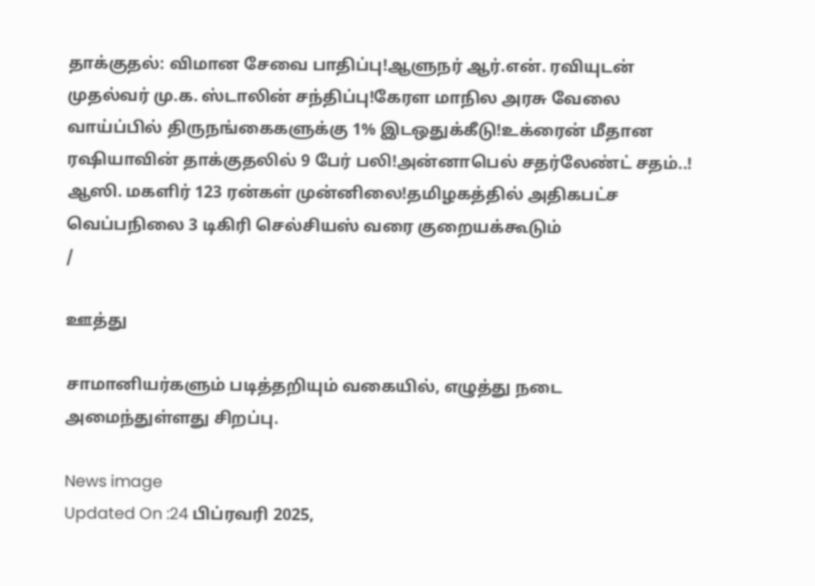தாக்குதல்: விமான சேவை பாதிப்பு!ஆளுநர் ஆர்.என். ரவியுடன் முதல்வர் மு.க. ஸ்டாலின் சந்திப்பு!கேரள மாநில அரசு வேலை வாய்ப்பில் திருநங்கைகளுக்கு 1% இடஒதுக்கீடு!உக்ரைன் மீதான ரஷியாவின் தாக்குதலில் 9 பேர் பலி!அன்னாபெல் சதர்லேண்ட் சதம்..! ஆஸி. மகளிர் 123 ரன்கள் முன்னிலை!தமிழகத்தில் அதிகபட்ச வெப்பநிலை 3 டிகிரி செல்சியஸ் வரை குறையக்கூடும்
/

ஊத்து

சாமானியர்களும் படித்தறியும் வகையில், எழுத்து நடை அமைந்துள்ளது சிறப்பு.

News image
Updated On :24 பிப்ரவரி 2025,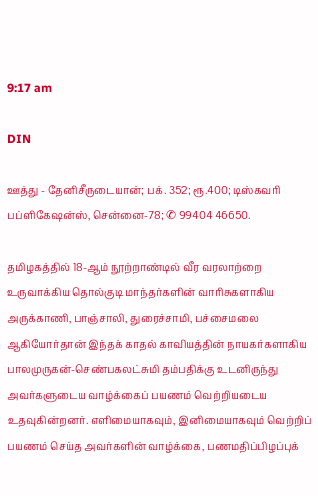9:17 am

DIN

ஊத்து - தேனிசீருடையான்; பக். 352; ரூ.400; டிஸ்கவரி பப்ளிகேஷன்ஸ், சென்னை-78; ✆ 99404 46650.

தமிழகத்தில் 18-ஆம் நூற்றாண்டில் வீர வரலாற்றை உருவாக்கிய தொல்குடி மாந்தர்களின் வாரிசுகளாகிய அருக்காணி, பாஞ்சாலி, துரைச்சாமி, பச்சைமலை ஆகியோர்தான் இந்தக் காதல் காவியத்தின் நாயகர்களாகிய பாலமுருகன்-செண்பகலட்சுமி தம்பதிக்கு உடனிருந்து அவர்களுடைய வாழ்க்கைப் பயணம் வெற்றியடைய உதவுகின்றனர். எளிமையாகவும், இனிமையாகவும் வெற்றிப் பயணம் செய்த அவர்களின் வாழ்க்கை, பணமதிப்பிழப்புக்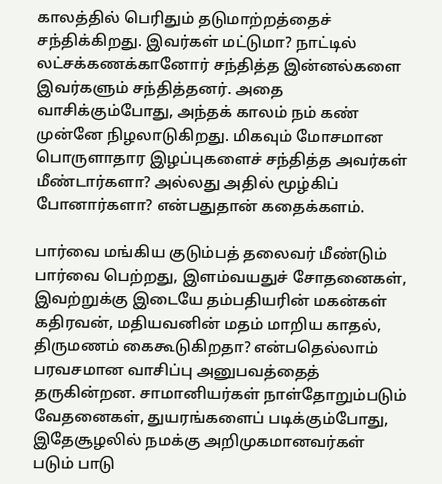காலத்தில் பெரிதும் தடுமாற்றத்தைச் சந்திக்கிறது. இவர்கள் மட்டுமா? நாட்டில் லட்சக்கணக்கானோர் சந்தித்த இன்னல்களை இவர்களும் சந்தித்தனர். அதை வாசிக்கும்போது, அந்தக் காலம் நம் கண் முன்னே நிழலாடுகிறது. மிகவும் மோசமான பொருளாதார இழப்புகளைச் சந்தித்த அவர்கள் மீண்டார்களா? அல்லது அதில் மூழ்கிப் போனார்களா? என்பதுதான் கதைக்களம்.

பார்வை மங்கிய குடும்பத் தலைவர் மீண்டும் பார்வை பெற்றது, இளம்வயதுச் சோதனைகள், இவற்றுக்கு இடையே தம்பதியரின் மகன்கள் கதிரவன், மதியவனின் மதம் மாறிய காதல், திருமணம் கைகூடுகிறதா? என்பதெல்லாம் பரவசமான வாசிப்பு அனுபவத்தைத் தருகின்றன. சாமானியர்கள் நாள்தோறும்படும் வேதனைகள், துயரங்களைப் படிக்கும்போது, இதேசூழலில் நமக்கு அறிமுகமானவர்கள் படும் பாடு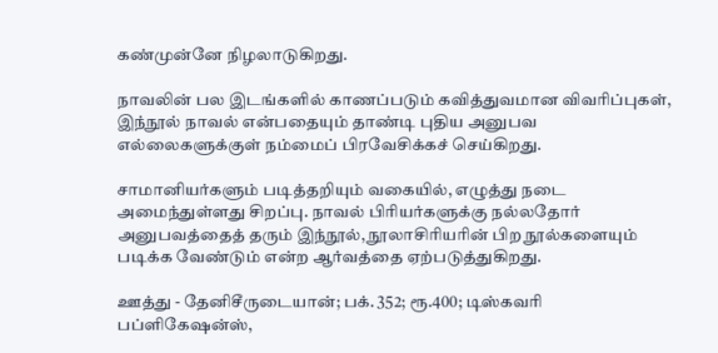கண்முன்னே நிழலாடுகிறது.

நாவலின் பல இடங்களில் காணப்படும் கவித்துவமான விவரிப்புகள், இந்நூல் நாவல் என்பதையும் தாண்டி புதிய அனுபவ எல்லைகளுக்குள் நம்மைப் பிரவேசிக்கச் செய்கிறது.

சாமானியர்களும் படித்தறியும் வகையில், எழுத்து நடை அமைந்துள்ளது சிறப்பு. நாவல் பிரியர்களுக்கு நல்லதோர் அனுபவத்தைத் தரும் இந்நூல், நூலாசிரியரின் பிற நூல்களையும் படிக்க வேண்டும் என்ற ஆர்வத்தை ஏற்படுத்துகிறது.

ஊத்து - தேனிசீருடையான்; பக். 352; ரூ.400; டிஸ்கவரி பப்ளிகேஷன்ஸ்,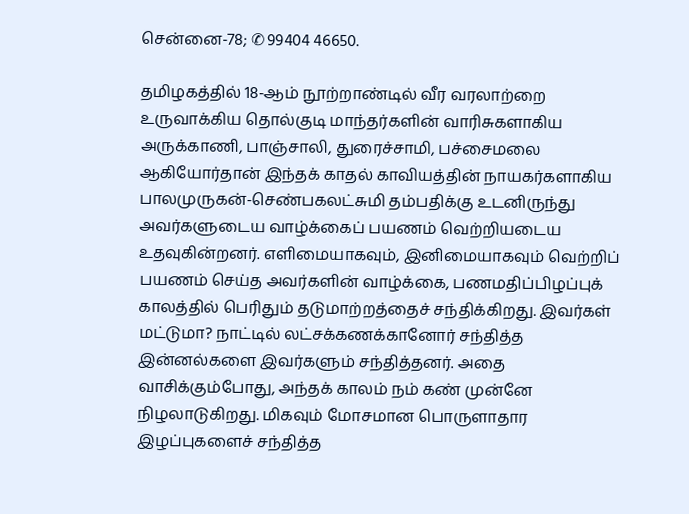சென்னை-78; ✆ 99404 46650.

தமிழகத்தில் 18-ஆம் நூற்றாண்டில் வீர வரலாற்றை உருவாக்கிய தொல்குடி மாந்தர்களின் வாரிசுகளாகிய அருக்காணி, பாஞ்சாலி, துரைச்சாமி, பச்சைமலை ஆகியோர்தான் இந்தக் காதல் காவியத்தின் நாயகர்களாகிய பாலமுருகன்-செண்பகலட்சுமி தம்பதிக்கு உடனிருந்து அவர்களுடைய வாழ்க்கைப் பயணம் வெற்றியடைய உதவுகின்றனர். எளிமையாகவும், இனிமையாகவும் வெற்றிப் பயணம் செய்த அவர்களின் வாழ்க்கை, பணமதிப்பிழப்புக் காலத்தில் பெரிதும் தடுமாற்றத்தைச் சந்திக்கிறது. இவர்கள் மட்டுமா? நாட்டில் லட்சக்கணக்கானோர் சந்தித்த இன்னல்களை இவர்களும் சந்தித்தனர். அதை வாசிக்கும்போது, அந்தக் காலம் நம் கண் முன்னே நிழலாடுகிறது. மிகவும் மோசமான பொருளாதார இழப்புகளைச் சந்தித்த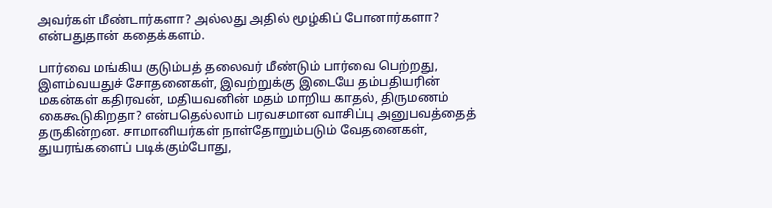அவர்கள் மீண்டார்களா? அல்லது அதில் மூழ்கிப் போனார்களா? என்பதுதான் கதைக்களம்.

பார்வை மங்கிய குடும்பத் தலைவர் மீண்டும் பார்வை பெற்றது, இளம்வயதுச் சோதனைகள், இவற்றுக்கு இடையே தம்பதியரின் மகன்கள் கதிரவன், மதியவனின் மதம் மாறிய காதல், திருமணம் கைகூடுகிறதா? என்பதெல்லாம் பரவசமான வாசிப்பு அனுபவத்தைத் தருகின்றன. சாமானியர்கள் நாள்தோறும்படும் வேதனைகள், துயரங்களைப் படிக்கும்போது,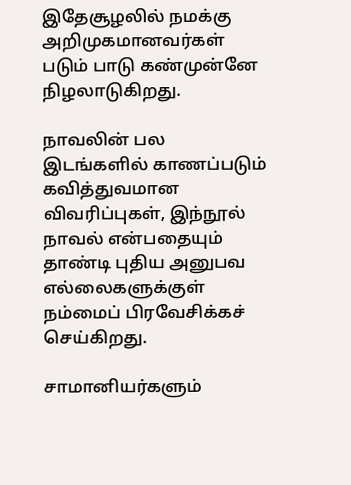இதேசூழலில் நமக்கு அறிமுகமானவர்கள் படும் பாடு கண்முன்னே நிழலாடுகிறது.

நாவலின் பல இடங்களில் காணப்படும் கவித்துவமான விவரிப்புகள், இந்நூல் நாவல் என்பதையும் தாண்டி புதிய அனுபவ எல்லைகளுக்குள் நம்மைப் பிரவேசிக்கச் செய்கிறது.

சாமானியர்களும்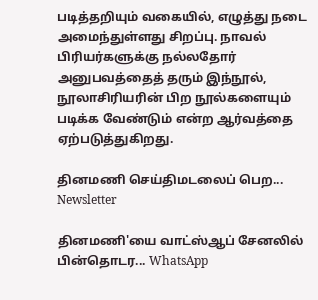படித்தறியும் வகையில், எழுத்து நடை அமைந்துள்ளது சிறப்பு. நாவல் பிரியர்களுக்கு நல்லதோர் அனுபவத்தைத் தரும் இந்நூல், நூலாசிரியரின் பிற நூல்களையும் படிக்க வேண்டும் என்ற ஆர்வத்தை ஏற்படுத்துகிறது.

தினமணி செய்திமடலைப் பெற... Newsletter

தினமணி'யை வாட்ஸ்ஆப் சேனலில் பின்தொடர... WhatsApp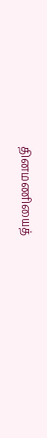தினமணியைத்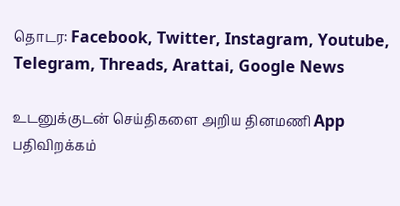தொடர: Facebook, Twitter, Instagram, Youtube, Telegram, Threads, Arattai, Google News

உடனுக்குடன் செய்திகளை அறிய தினமணி App பதிவிறக்கம்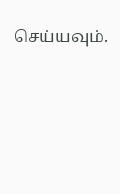செய்யவும்.